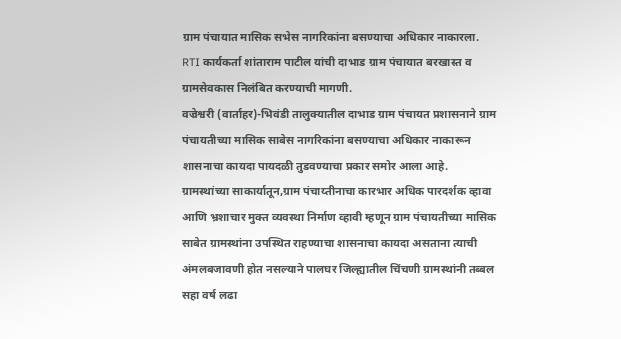ग्राम पंचायात मासिक सभेस नागरिकांना बसण्याचा अधिकार नाकारला.
RTI कार्यकर्ता शांताराम पाटील यांची दाभाड ग्राम पंचायात बरखास्त व ग्रामसेवकास निलंबित करण्याची मागणी.
वज्रेश्वरी (वार्ताहर)-भिवंडी तालुक्यातील दाभाड ग्राम पंचायत प्रशासनाने ग्राम पंचायतीच्या मासिक साबेस नागरिकांना बसण्याचा अधिकार नाकारून शासनाचा कायदा पायदळी तुडवण्याचा प्रकार समोर आला आहे.
ग्रामस्थांच्या साकार्यातून,ग्राम पंचाय्तीनाचा कारभार अधिक पारदर्शक व्हावा आणि भ्रशाचार मुक्त व्यवस्था निर्माण व्हावी म्हणून ग्राम पंचायतीच्या मासिक साबेत ग्रामस्थांना उपस्थित राहण्याचा शासनाचा कायदा असताना त्याची अंमलबजावणी होत नसल्याने पालघर जिल्ह्यातील चिंचणी ग्रामस्थांनी तब्बल सहा वर्ष लढा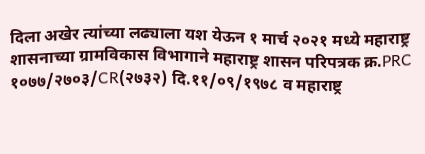दिला अखेर त्यांच्या लढ्याला यश येऊन १ मार्च २०२१ मध्ये महाराष्ट्र शासनाच्या ग्रामविकास विभागाने महाराष्ट्र शासन परिपत्रक क्र.PRC १०७७/२७०३/CR(२७३२) दि.११/०९/१९७८ व महाराष्ट्र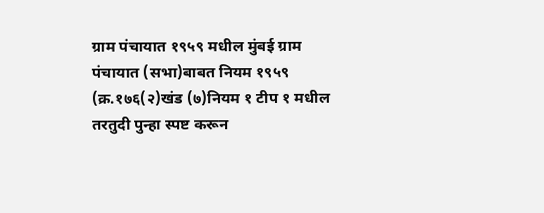ग्राम पंचायात १९५९ मधील मुंबई ग्राम पंचायात (सभा)बाबत नियम १९५९ (क्र.१७६(२)खंड (७)नियम १ टीप १ मधील तरतुदी पुन्हा स्पष्ट करून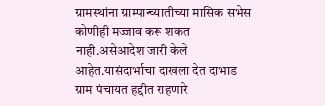ग्रामस्थांना ग्राम्पान्च्यातीच्या मासिक सभेस कोणीही मज्जाव करू शकत नाही.असेआदेश जारी केले आहेत.यासंदार्भाचा दाखला देत दाभाड ग्राम पंचायत हद्दीत राहणारे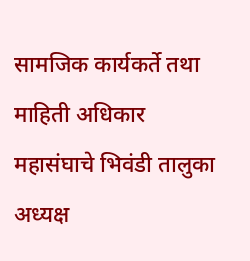सामजिक कार्यकर्ते तथा माहिती अधिकार महासंघाचे भिवंडी तालुका अध्यक्ष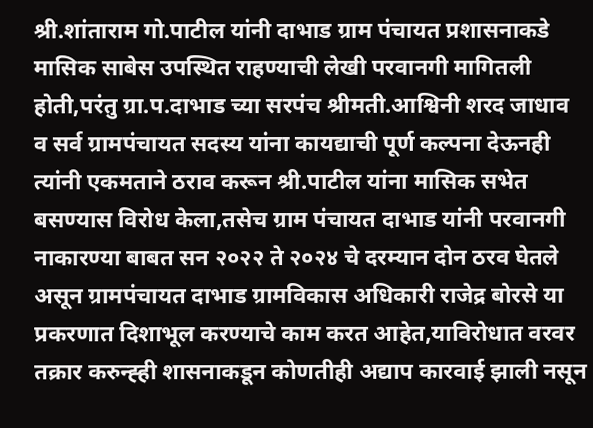श्री.शांताराम गो.पाटील यांनी दाभाड ग्राम पंचायत प्रशासनाकडे मासिक साबेस उपस्थित राहण्याची लेखी परवानगी मागितली होती,परंतु ग्रा.प.दाभाड च्या सरपंच श्रीमती.आश्विनी शरद जाधाव व सर्व ग्रामपंचायत सदस्य यांना कायद्याची पूर्ण कल्पना देऊनही त्यांनी एकमताने ठराव करून श्री.पाटील यांना मासिक सभेत बसण्यास विरोध केला,तसेच ग्राम पंचायत दाभाड यांनी परवानगी नाकारण्या बाबत सन २०२२ ते २०२४ चे दरम्यान दोन ठरव घेतले असून ग्रामपंचायत दाभाड ग्रामविकास अधिकारी राजेद्र बोरसे या प्रकरणात दिशाभूल करण्याचे काम करत आहेत,याविरोधात वरवर तक्रार करुन्ह्ही शासनाकडून कोणतीही अद्याप कारवाई झाली नसून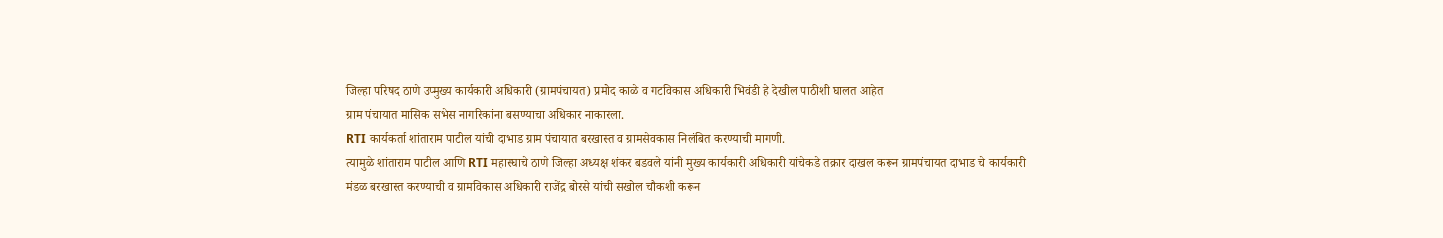जिल्हा परिषद ठाणे उप्मुख्य कार्यकारी अधिकारी (ग्रामपंचायत) प्रमोद काळे व गटविकास अधिकारी भिवंडी हे देखील पाठीशी घालत आहेत
ग्राम पंचायात मासिक सभेस नागरिकांना बसण्याचा अधिकार नाकारला.
RTI कार्यकर्ता शांताराम पाटील यांची दाभाड ग्राम पंचायात बरखास्त व ग्रामसेवकास निलंबित करण्याची मागणी.
त्यामुळे शांताराम पाटील आणि RTI महास्घाचे ठाणे जिल्हा अध्यक्ष शंकर बडवले यांनी मुख्य कार्यकारी अधिकारी यांचेकडे तक्रार दाखल करून ग्रामपंचायत दाभाड चे कार्यकारी मंडळ बरखास्त करण्याची व ग्रामविकास अधिकारी राजेंद्र बोरसे यांची सखोल चौकशी करून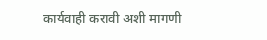कार्यवाही करावी अशी मागणी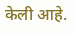केली आहे.